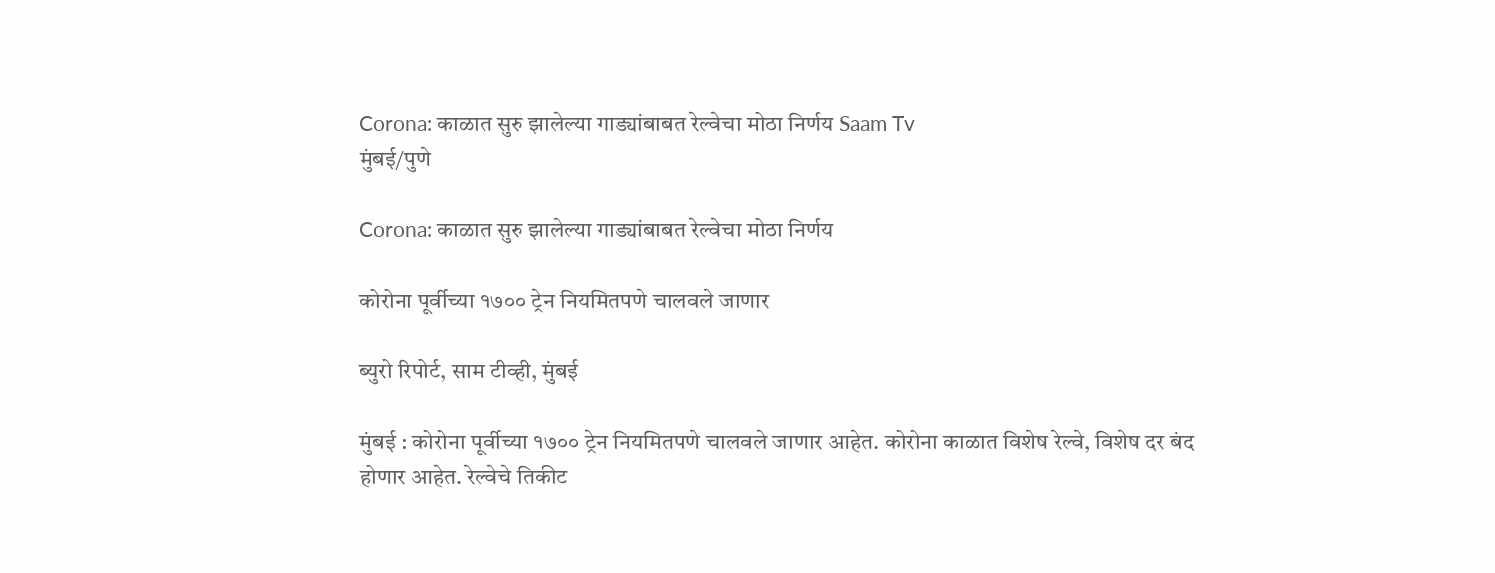Corona: काळात सुरु झालेल्या गाड्यांबाबत रेल्वेचा मोठा निर्णय Saam Tv
मुंबई/पुणे

Corona: काळात सुरु झालेल्या गाड्यांबाबत रेल्वेचा मोठा निर्णय

कोरोना पूर्वीच्या १७०० ट्रेन नियमितपणे चालवले जाणार

ब्युरो रिपोर्ट, साम टीव्ही, मुंबई

मुंबई : कोरोना पूर्वीच्या १७०० ट्रेन नियमितपणे चालवले जाणार आहेत. कोरोना काळात विशेष रेल्वे, विशेष दर बंद होणार आहेत. रेल्वेचे तिकीट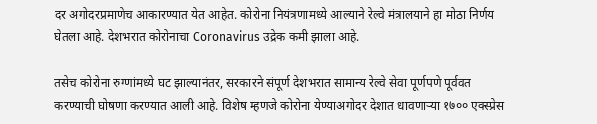दर अगोदरप्रमाणेच आकारण्यात येत आहेत. कोरोना नियंत्रणामध्ये आल्याने रेल्वे मंत्रालयाने हा मोठा निर्णय घेतला आहे. देशभरात कोरोनाचा Coronavirus उद्रेक कमी झाला आहे.

तसेच कोरोना रुग्णांमध्ये घट झाल्यानंतर, सरकारने संपूर्ण देशभरात सामान्य रेल्वे सेवा पूर्णपणे पूर्ववत करण्याची घोषणा करण्यात आली आहे. विशेष म्हणजे कोरोना येण्याअगोदर देशात धावणाऱ्या १७०० एक्स्प्रेस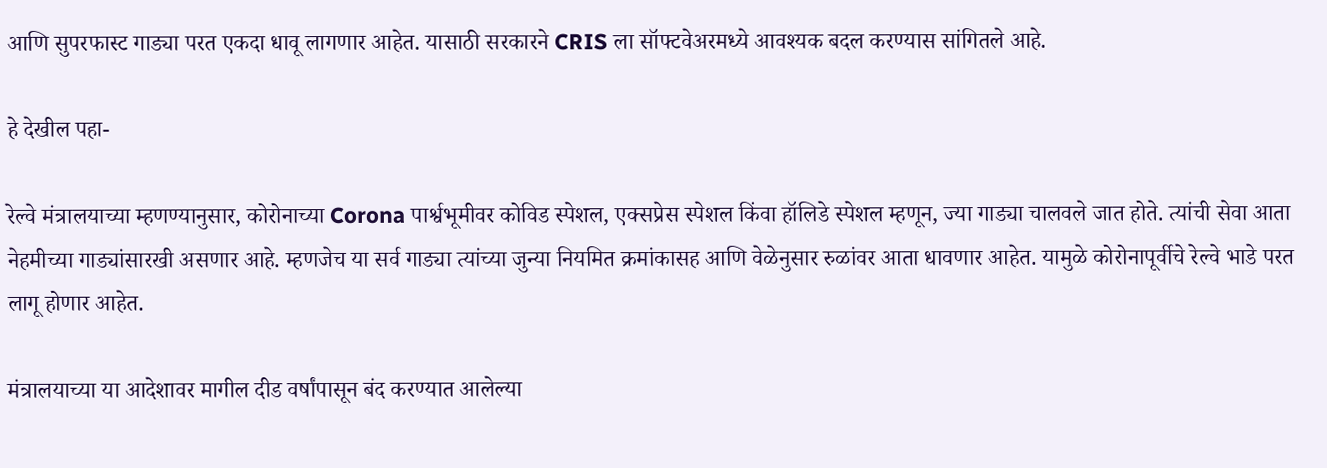आणि सुपरफास्ट गाड्या परत एकदा धावू लागणार आहेत. यासाठी सरकारने CRIS ला सॉफ्टवेअरमध्ये आवश्यक बदल करण्यास सांगितले आहे.

हे देखील पहा-

रेल्वे मंत्रालयाच्या म्हणण्यानुसार, कोरोनाच्या Corona पार्श्वभूमीवर कोविड स्पेशल, एक्सप्रेस स्पेशल किंवा हॉलिडे स्पेशल म्हणून, ज्या गाड्या चालवले जात होते. त्यांची सेवा आता नेहमीच्या गाड्यांसारखी असणार आहे. म्हणजेच या सर्व गाड्या त्यांच्या जुन्या नियमित क्रमांकासह आणि वेळेनुसार रुळांवर आता धावणार आहेत. यामुळे कोरोनापूर्वीचे रेल्वे भाडे परत लागू होणार आहेत.

मंत्रालयाच्या या आदेशावर मागील दीड वर्षांपासून बंद करण्यात आलेल्या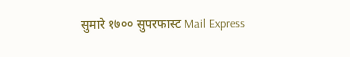सुमारे १७०० सुपरफास्ट Mail Express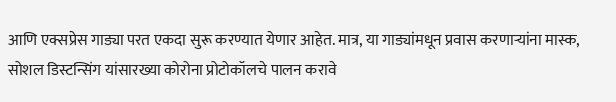आणि एक्सप्रेस गाड्या परत एकदा सुरू करण्यात येणार आहेत. मात्र, या गाड्यांमधून प्रवास करणाऱ्यांना मास्क, सोशल डिस्टन्सिंग यांसारख्या कोरोना प्रोटोकॉलचे पालन करावे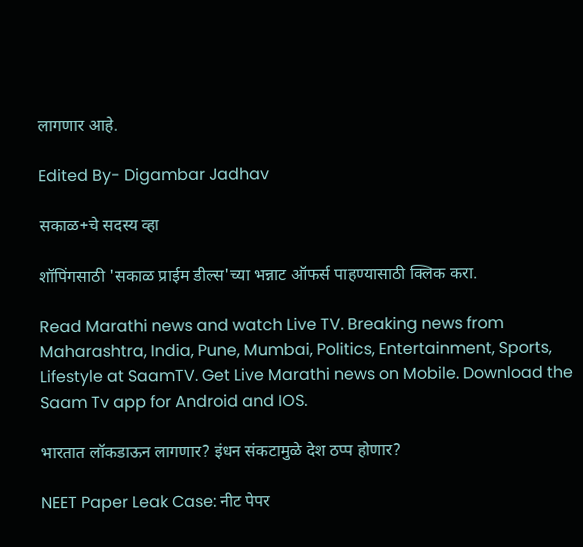लागणार आहे.

Edited By- Digambar Jadhav

सकाळ+चे सदस्य व्हा

शॉपिंगसाठी 'सकाळ प्राईम डील्स'च्या भन्नाट ऑफर्स पाहण्यासाठी क्लिक करा.

Read Marathi news and watch Live TV. Breaking news from Maharashtra, India, Pune, Mumbai, Politics, Entertainment, Sports, Lifestyle at SaamTV. Get Live Marathi news on Mobile. Download the Saam Tv app for Android and IOS.

भारतात लॉकडाऊन लागणार? इंधन संकटामुळे देश ठप्प होणार?

NEET Paper Leak Case: नीट पेपर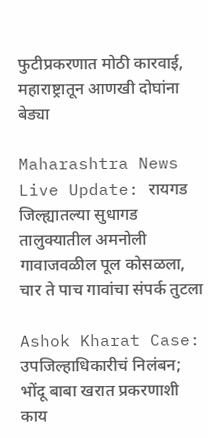फुटीप्रकरणात मोठी कारवाई, महाराष्ट्रातून आणखी दोघांना बेड्या

Maharashtra News Live Update: रायगड जिल्ह्यातल्या सुधागड तालुक्यातील अमनोली गावाजवळील पूल कोसळला, चार ते पाच गावांचा संपर्क तुटला

Ashok Kharat Case: उपजिल्हाधिकारीचं निलंबन; भोंदू बाबा खरात प्रकरणाशी काय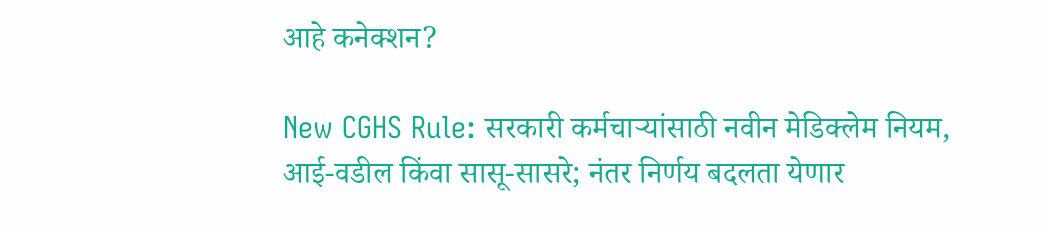आहे कनेक्शन?

New CGHS Rule: सरकारी कर्मचाऱ्यांसाठी नवीन मेडिक्लेम नियम, आई-वडील किंवा सासू-सासरे; नंतर निर्णय बदलता येणार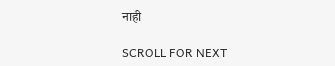नाही

SCROLL FOR NEXT